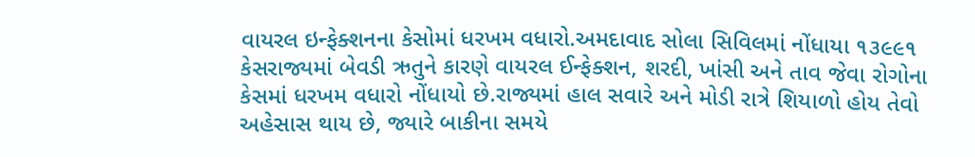વાયરલ ઇન્ફેક્શનના કેસોમાં ધરખમ વધારો.અમદાવાદ સોલા સિવિલમાં નોંધાયા ૧૩૯૯૧ કેસરાજ્યમાં બેવડી ઋતુને કારણે વાયરલ ઈન્ફેક્શન, શરદી, ખાંસી અને તાવ જેવા રોગોના કેસમાં ધરખમ વધારો નોંધાયો છે.રાજ્યમાં હાલ સવારે અને મોડી રાત્રે શિયાળો હોય તેવો અહેસાસ થાય છે, જ્યારે બાકીના સમયે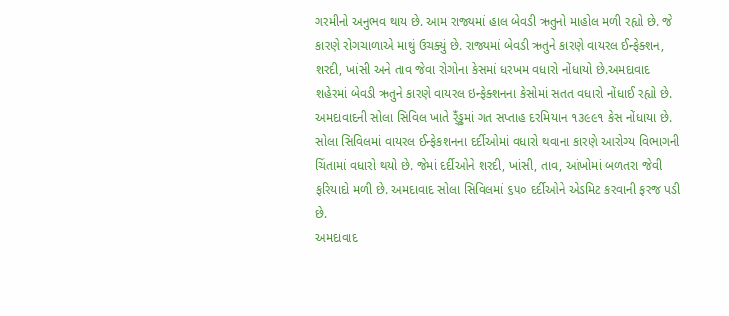ગરમીનો અનુભવ થાય છે. આમ રાજ્યમાં હાલ બેવડી ઋતુનો માહોલ મળી રહ્યો છે. જે કારણે રોગચાળાએ માથું ઉચક્યું છે. રાજ્યમાં બેવડી ઋતુને કારણે વાયરલ ઈન્ફેક્શન, શરદી, ખાંસી અને તાવ જેવા રોગોના કેસમાં ધરખમ વધારો નોંધાયો છે.અમદાવાદ શહેરમાં બેવડી ઋતુને કારણે વાયરલ ઇન્ફેક્શનના કેસોમાં સતત વધારો નોંધાઈ રહ્યો છે. અમદાવાદની સોલા સિવિલ ખાતે ર્ંઁડ્ઢમાં ગત સપ્તાહ દરમિયાન ૧૩૯૯૧ કેસ નોંધાયા છે. સોલા સિવિલમાં વાયરલ ઈન્ફેકશનના દર્દીઓમાં વધારો થવાના કારણે આરોગ્ય વિભાગની ચિંતામાં વધારો થયો છે. જેમાં દર્દીઓને શરદી, ખાંસી, તાવ, આંખોમાં બળતરા જેવી ફરિયાદો મળી છે. અમદાવાદ સોલા સિવિલમાં ૬૫૦ દર્દીઓને એડમિટ કરવાની ફરજ પડી છે.
અમદાવાદ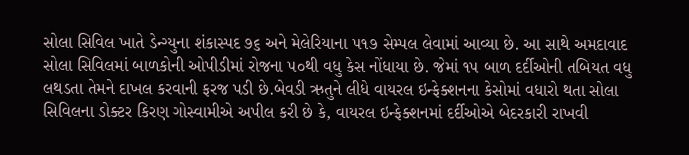સોલા સિવિલ ખાતે ડેન્ગ્યુના શંકાસ્પદ ૭૬ અને મેલેરિયાના ૫૧૭ સેમ્પલ લેવામાં આવ્યા છે. આ સાથે અમદાવાદ સોલા સિવિલમાં બાળકોની ઓપીડીમાં રોજના ૫૦થી વધુ કેસ નોંધાયા છે. જેમાં ૧૫ બાળ દર્દીઓની તબિયત વધુ લથડતા તેમને દાખલ કરવાની ફરજ પડી છે.બેવડી ઋતુને લીધે વાયરલ ઇન્ફેક્શનના કેસોમાં વધારો થતા સોલા સિવિલના ડોક્ટર કિરણ ગોસ્વામીએ અપીલ કરી છે કે, વાયરલ ઇન્ફેક્શનમાં દર્દીઓએ બેદરકારી રાખવી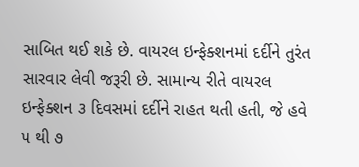સાબિત થઈ શકે છે. વાયરલ ઇન્ફેક્શનમાં દર્દીને તુરંત સારવાર લેવી જરૂરી છે. સામાન્ય રીતે વાયરલ ઇન્ફેક્શન ૩ દિવસમાં દર્દીને રાહત થતી હતી, જે હવે ૫ થી ૭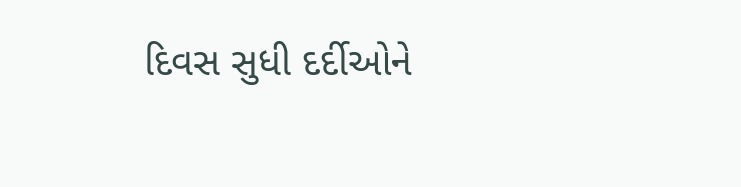દિવસ સુધી દર્દીઓને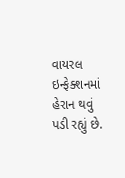વાયરલ ઇન્ફેક્શનમાં હેરાન થવું પડી રહ્યું છે.